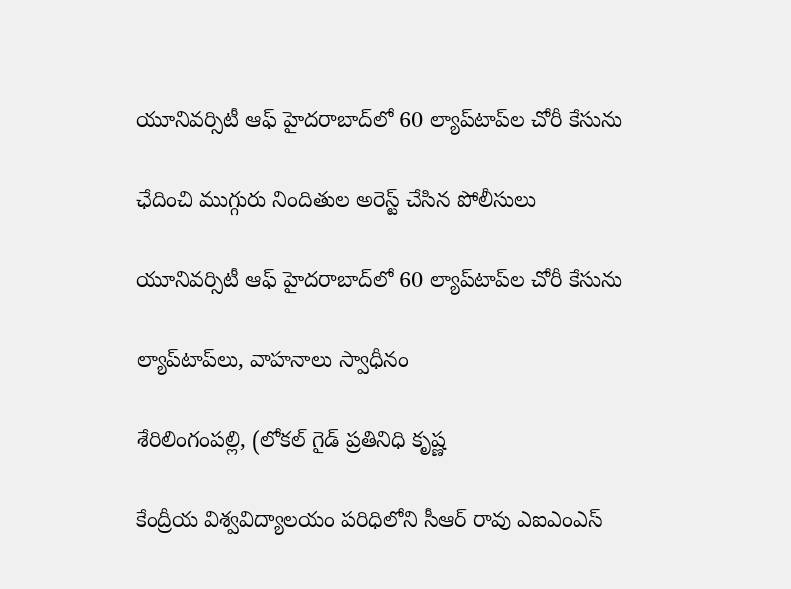యూనివర్సిటీ ఆఫ్ హైదరాబాద్‌లో 60 ల్యాప్‌టాప్‌ల చోరీ కేసును

ఛేదించి ముగ్గురు నిందితుల అరెస్ట్ చేసిన పోలీసులు

యూనివర్సిటీ ఆఫ్ హైదరాబాద్‌లో 60 ల్యాప్‌టాప్‌ల చోరీ కేసును

ల్యాప్‌టాప్‌లు, వాహనాలు స్వాధీనం

శేరిలింగంపల్లి, (లోకల్ గైడ్ ప్రతినిధి కృష్ణ

కేంద్రీయ విశ్వవిద్యాలయం పరిధిలోని సీఆర్ రావు ఎఐఎంఎస్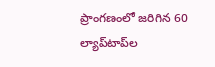ప్రాంగణంలో జరిగిన 60 ల్యాప్‌టాప్‌ల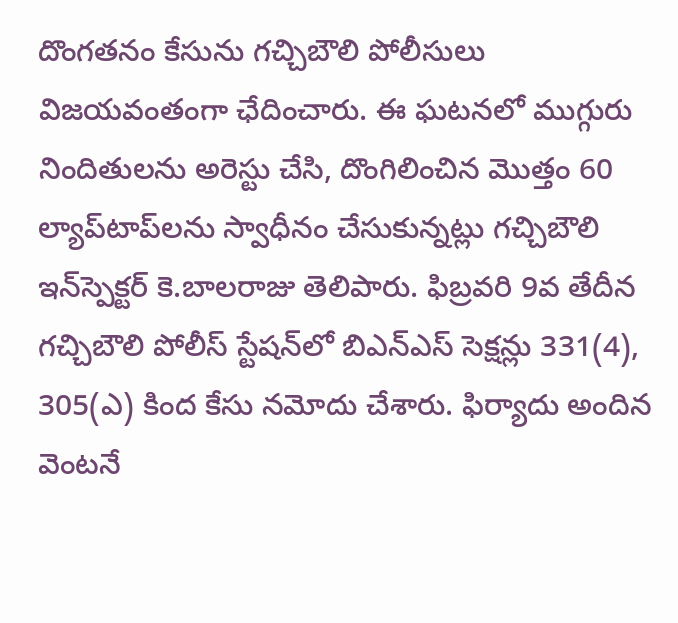దొంగతనం కేసును గచ్చిబౌలి పోలీసులు విజయవంతంగా ఛేదించారు. ఈ ఘటనలో ముగ్గురు నిందితులను అరెస్టు చేసి, దొంగిలించిన మొత్తం 60 ల్యాప్‌టాప్‌లను స్వాధీనం చేసుకున్నట్లు గచ్చిబౌలి ఇన్‌స్పెక్టర్ కె.బాలరాజు తెలిపారు. ఫిబ్రవరి 9వ తేదీన గచ్చిబౌలి పోలీస్ స్టేషన్‌లో బిఎన్ఎస్ సెక్షన్లు 331(4), 305(ఎ) కింద కేసు నమోదు చేశారు. ఫిర్యాదు అందిన వెంటనే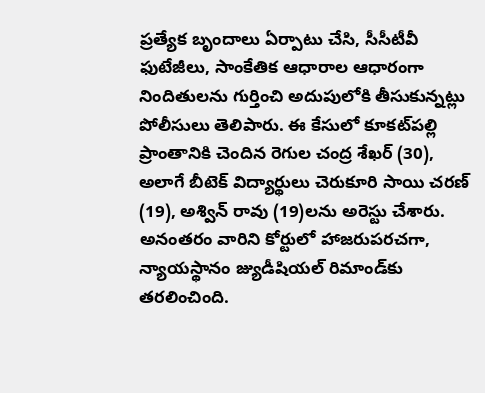ప్రత్యేక బృందాలు ఏర్పాటు చేసి, సీసీటీవీ ఫుటేజీలు, సాంకేతిక ఆధారాల ఆధారంగా నిందితులను గుర్తించి అదుపులోకి తీసుకున్నట్లు పోలీసులు తెలిపారు. ఈ కేసులో కూకట్‌పల్లి ప్రాంతానికి చెందిన రెగుల చంద్ర శేఖర్ (30), అలాగే బీటెక్ విద్యార్థులు చెరుకూరి సాయి చరణ్ (19), అశ్విన్ రావు (19)లను అరెస్టు చేశారు. అనంతరం వారిని కోర్టులో హాజరుపరచగా, న్యాయస్థానం జ్యుడీషియల్ రిమాండ్‌కు తరలించింది.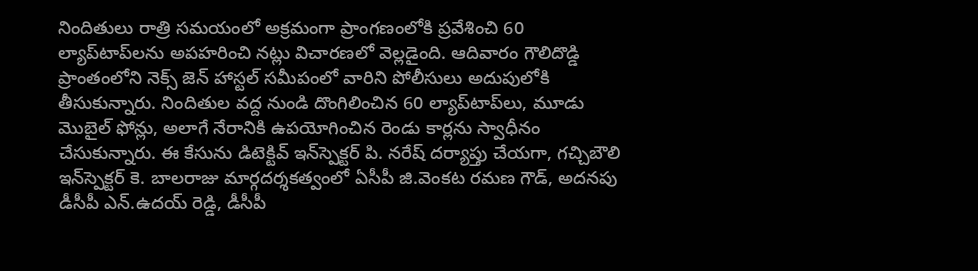నిందితులు రాత్రి సమయంలో అక్రమంగా ప్రాంగణంలోకి ప్రవేశించి 60 ల్యాప్‌టాప్‌లను అపహరించి నట్లు విచారణలో వెల్లడైంది. ఆదివారం గౌలిదొడ్డి ప్రాంతంలోని నెక్స్ జెన్ హాస్టల్ సమీపంలో వారిని పోలీసులు అదుపులోకి తీసుకున్నారు. నిందితుల వద్ద నుండి దొంగిలించిన 60 ల్యాప్‌టాప్‌లు, మూడు మొబైల్ ఫోన్లు, అలాగే నేరానికి ఉపయోగించిన రెండు కార్లను స్వాధీనం చేసుకున్నారు. ఈ కేసును డిటెక్టివ్ ఇన్‌స్పెక్టర్ పి. నరేష్ దర్యాప్తు చేయగా, గచ్చిబౌలి ఇన్‌స్పెక్టర్ కె. బాలరాజు మార్గదర్శకత్వంలో ఏసీపీ జి.వెంకట రమణ గౌడ్, అదనపు డీసీపీ ఎన్.ఉదయ్ రెడ్డి, డీసీపీ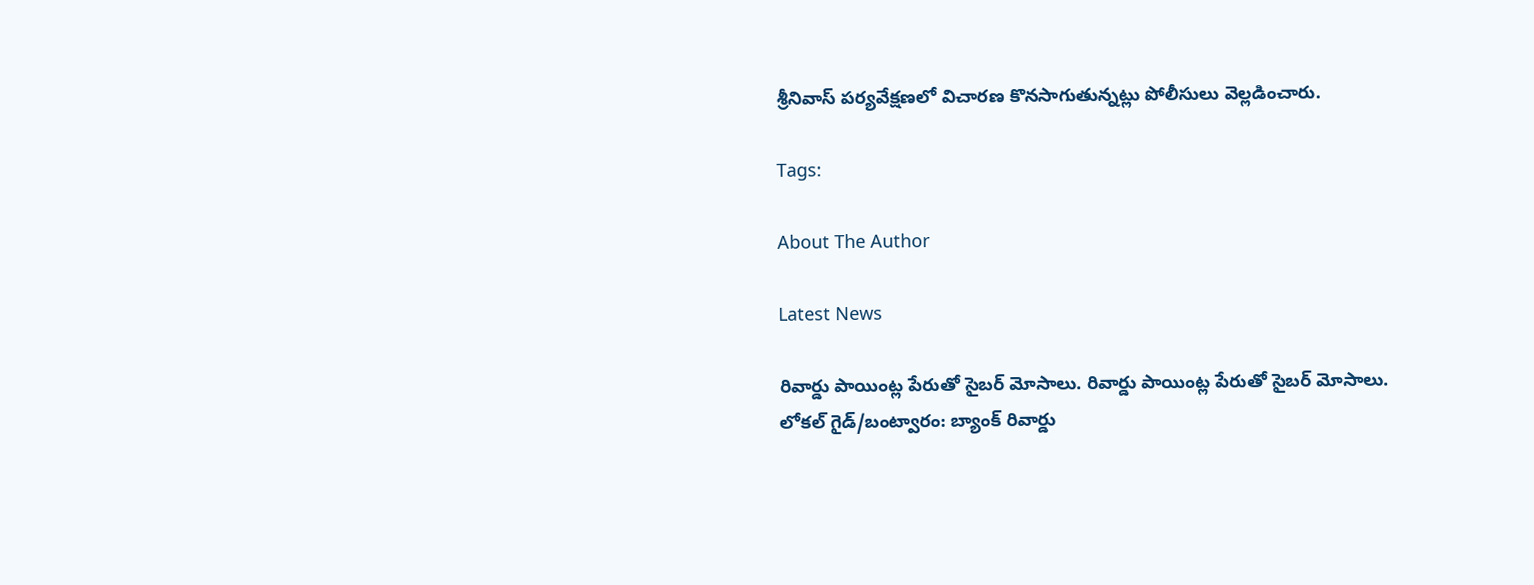శ్రీనివాస్ పర్యవేక్షణలో విచారణ కొనసాగుతున్నట్లు పోలీసులు వెల్లడించారు.

Tags:

About The Author

Latest News

రివార్డు పాయింట్ల పేరుతో సైబర్ మోసాలు. రివార్డు పాయింట్ల పేరుతో సైబర్ మోసాలు.
లోకల్ గైడ్/బంట్వారం: బ్యాంక్ రివార్డు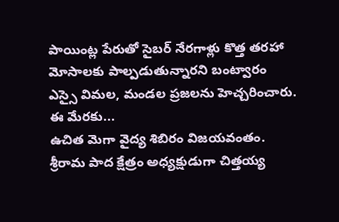పాయింట్ల పేరుతో సైబర్ నేరగాళ్లు కొత్త తరహా మోసాలకు పాల్పడుతున్నారని బంట్వారం ఎస్సై విమల, మండల ప్రజలను హెచ్చరించారు. ఈ మేరకు...
ఉచిత మెగా వైద్య శిబిరం విజయవంతం.
శ్రీరామ పాద క్షేత్రం అధ్యక్షుడుగా చిత్తయ్య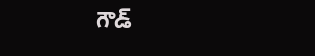గౌడ్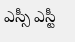ఎస్సీ ఎస్టీ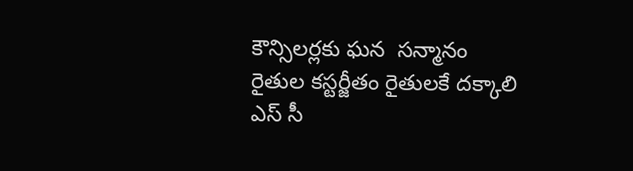కౌన్సిలర్లకు ఘన  సన్మానం
రైతుల కస్టర్జీతం రైతులకే దక్కాలి
ఎస్ సీ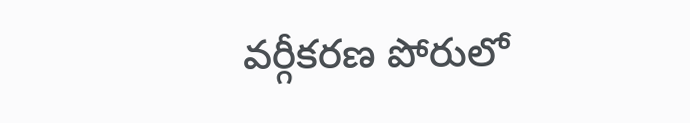వర్గీకరణ పోరులో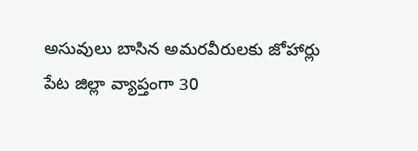అసువులు బాసిన అమరవీరులకు జోహార్లు
పేట జిల్లా వ్యాప్తంగా 30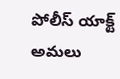పోలీస్ యాక్ట్ అమలు